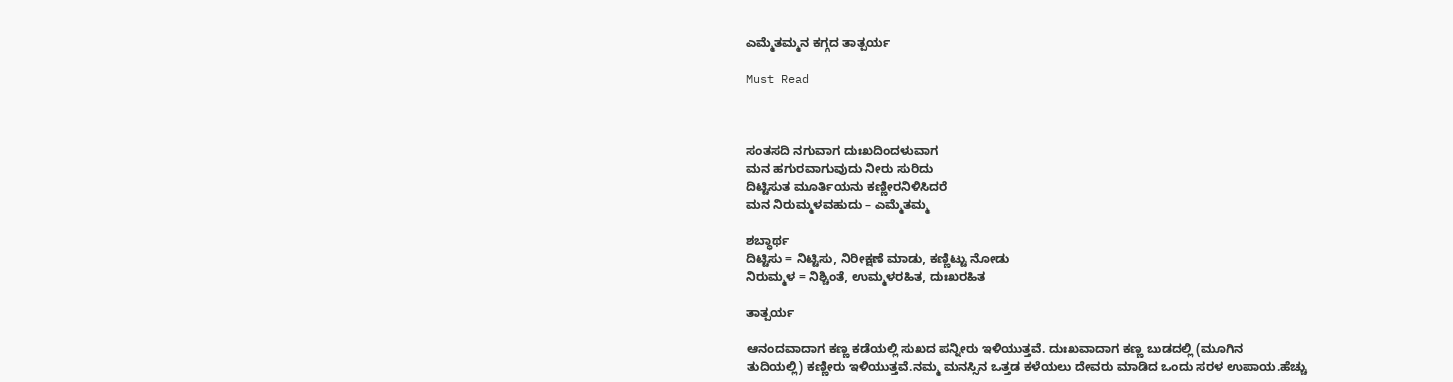ಎಮ್ಮೆತಮ್ಮನ ಕಗ್ಗದ ತಾತ್ಪರ್ಯ

Must Read



ಸಂತಸದಿ ನಗುವಾಗ ದುಃಖದಿಂದಳುವಾಗ
ಮನ ಹಗುರವಾಗುವುದು ನೀರು ಸುರಿದು
ದಿಟ್ಟಿಸುತ ಮೂರ್ತಿಯನು ಕಣ್ಣೀರನಿಳಿಸಿದರೆ
ಮನ ನಿರುಮ್ಮಳವಹುದು – ಎಮ್ಮೆತಮ್ಮ

ಶಬ್ಧಾರ್ಥ
ದಿಟ್ಟಿಸು = ನಿಟ್ಟಿಸು, ನಿರೀಕ್ಷಣೆ ಮಾಡು, ಕಣ್ಣಿಟ್ಟು ನೋಡು
ನಿರುಮ್ಮಳ = ನಿಶ್ಚಿಂತೆ, ಉಮ್ಮಳರಹಿತ, ದುಃಖರಹಿತ

ತಾತ್ಪರ್ಯ

ಆನಂದವಾದಾಗ‌ ಕಣ್ಣ ಕಡೆಯಲ್ಲಿ ಸುಖದ‌‌ ಪನ್ನೀರು‌ ಇಳಿಯುತ್ತವೆ. ದುಃಖವಾದಾಗ ಕಣ್ಣ ಬುಡದಲ್ಲಿ (ಮೂಗಿನ
ತುದಿಯಲ್ಲಿ) ಕಣ್ಣೀರು ಇಳಿಯುತ್ತವೆ.ನಮ್ಮ ಮನಸ್ಸಿನ ಒತ್ತಡ ಕಳೆಯಲು ದೇವರು ಮಾಡಿದ ಒಂದು ಸರಳ ಉಪಾಯ.ಹೆಚ್ಚು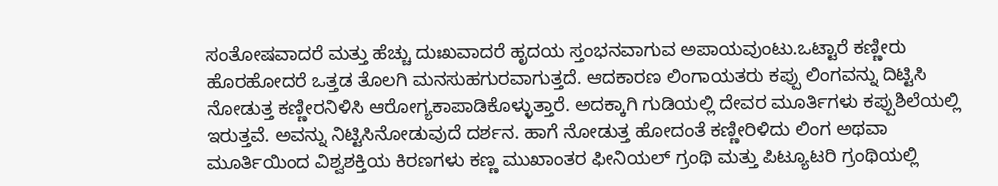ಸಂತೋಷವಾದರೆ ಮತ್ತು ಹೆಚ್ಚು ದುಃಖವಾದರೆ ಹೃದಯ ಸ್ತಂಭನವಾಗುವ ಅಪಾಯವುಂಟು.ಒಟ್ಟಾರೆ ಕಣ್ಣೀರು ಹೊರಹೋದರೆ ಒತ್ತಡ ತೊಲಗಿ‌ ಮನಸುಹಗುರವಾಗುತ್ತದೆ. ಆದಕಾರಣ ಲಿಂಗಾಯತರು ಕಪ್ಪು ಲಿಂಗವನ್ನು ದಿಟ್ಟಿಸಿ ನೋಡುತ್ತ ಕಣ್ಣೀರನಿಳಿಸಿ ಆರೋಗ್ಯಕಾಪಾಡಿಕೊಳ್ಳುತ್ತಾರೆ. ಅದಕ್ಕಾಗಿ ಗುಡಿಯಲ್ಲಿ‌ ದೇವರ‌ ಮೂರ್ತಿಗಳು ಕಪ್ಪುಶಿಲೆಯಲ್ಲಿ ಇರುತ್ತವೆ. ಅವನ್ನು‌ ನಿಟ್ಟಿಸಿನೋಡುವುದೆ ದರ್ಶನ. ಹಾಗೆ ನೋಡುತ್ತ ಹೋದಂತೆ ಕಣ್ಣೀರಿಳಿದು ಲಿಂಗ ಅಥವಾ ಮೂರ್ತಿಯಿಂದ ವಿಶ್ವಶಕ್ತಿಯ‌ ಕಿರಣಗಳು ಕಣ್ಣ ಮುಖಾಂತರ ಫೀನಿಯಲ್ ಗ್ರಂಥಿ‌ ಮತ್ತು‌ ಪಿಟ್ಯೂಟರಿ ಗ್ರಂಥಿಯಲ್ಲಿ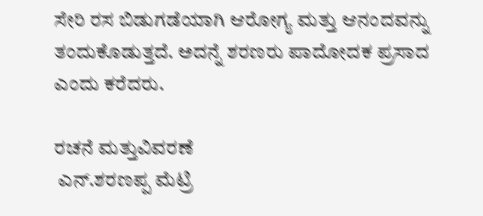ಸೇರಿ ರಸ ಬಿಡುಗಡೆಯಾಗಿ ಆರೋಗ್ಯ ಮತ್ತು ಆನಂದವನ್ನು ತಂದುಕೊಡುತ್ತದೆ. ಅದನ್ನೆ ಶರಣರು ಪಾದೋದಕ ಪ್ರಸಾದ ಎಂದು ಕರೆದರು.

ರಚನೆ ಮತ್ತುವಿವರಣೆ
 ಎನ್.ಶರಣಪ್ಪ‌ ಮೆಟ್ರಿ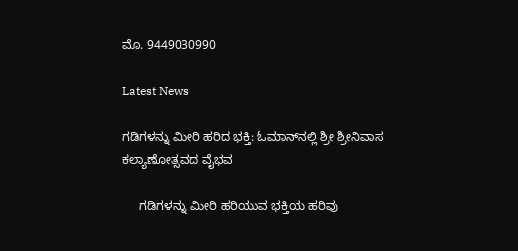ಮೊ. 9449030990

Latest News

ಗಡಿಗಳನ್ನು ಮೀರಿ ಹರಿದ ಭಕ್ತಿ: ಓಮಾನ್‌ನಲ್ಲಿ ಶ್ರೀ ಶ್ರೀನಿವಾಸ ಕಲ್ಯಾಣೋತ್ಸವದ ವೈಭವ

     ಗಡಿಗಳನ್ನು ಮೀರಿ ಹರಿಯುವ ಭಕ್ತಿಯ ಹರಿವು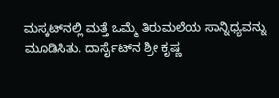ಮಸ್ಕಟ್‌ನಲ್ಲಿ ಮತ್ತೆ ಒಮ್ಮೆ ತಿರುಮಲೆಯ ಸಾನ್ನಿಧ್ಯವನ್ನು ಮೂಡಿಸಿತು. ದಾರ್ಸೈಟ್‌ನ ಶ್ರೀ ಕೃಷ್ಣ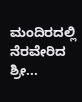ಮಂದಿರದಲ್ಲಿ ನೆರವೇರಿದ ಶ್ರೀ...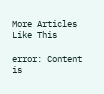More Articles Like This

error: Content is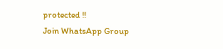protected !!
Join WhatsApp Group